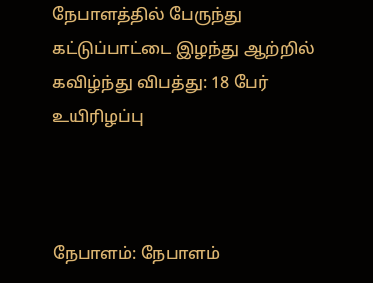நேபாளத்தில் பேருந்து கட்டுப்பாட்டை இழந்து ஆற்றில் கவிழ்ந்து விபத்து: 18 பேர் உயிரிழப்பு



நேபாளம்: நேபாளம்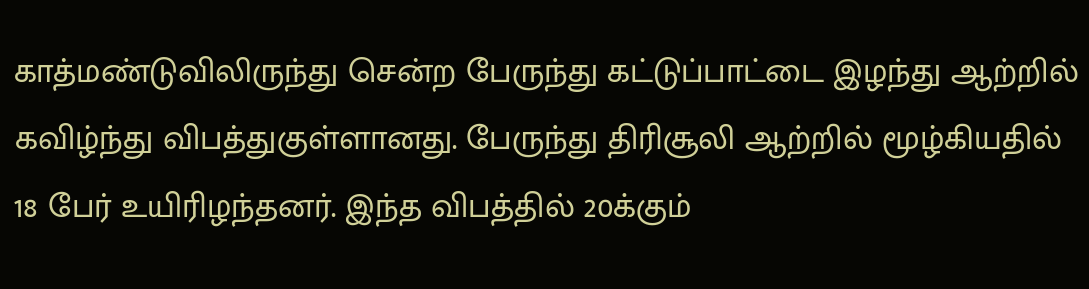காத்மண்டுவிலிருந்து சென்ற பேருந்து கட்டுப்பாட்டை இழந்து ஆற்றில் கவிழ்ந்து விபத்துகுள்ளானது. பேருந்து திரிசூலி ஆற்றில் மூழ்கியதில் 18 பேர் உயிரிழந்தனர். இந்த விபத்தில் 20க்கும்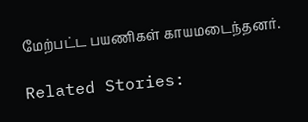மேற்பட்ட பயணிகள் காயமடைந்தனர்.

Related Stories: